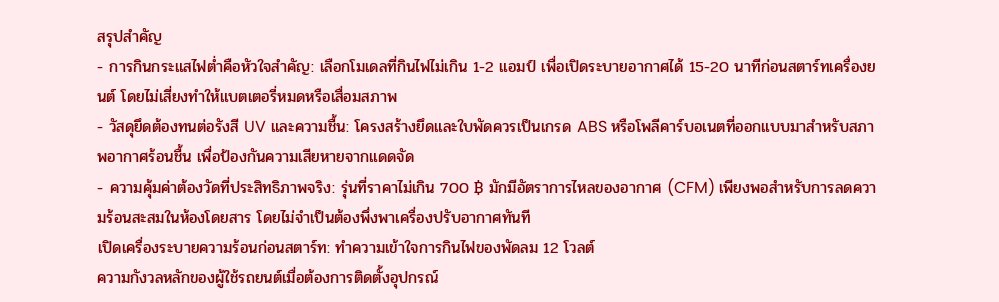สรุปสำคัญ
- การกินกระแสไฟต่ำคือหัวใจสำคัญ: เลือกโมเดลที่กินไฟไม่เกิน 1-2 แอมป์ เพื่อเปิดระบายอากาศได้ 15-20 นาทีก่อนสตาร์ทเครื่องยนต์ โดยไม่เสี่ยงทำให้แบตเตอรี่หมดหรือเสื่อมสภาพ
- วัสดุยึดต้องทนต่อรังสี UV และความชื้น: โครงสร้างยึดและใบพัดควรเป็นเกรด ABS หรือโพลีคาร์บอเนตที่ออกแบบมาสำหรับสภาพอากาศร้อนชื้น เพื่อป้องกันความเสียหายจากแดดจัด
- ความคุ้มค่าต้องวัดที่ประสิทธิภาพจริง: รุ่นที่ราคาไม่เกิน 700 ฿ มักมีอัตราการไหลของอากาศ (CFM) เพียงพอสำหรับการลดความร้อนสะสมในห้องโดยสาร โดยไม่จำเป็นต้องพึ่งพาเครื่องปรับอากาศทันที
เปิดเครื่องระบายความร้อนก่อนสตาร์ท: ทำความเข้าใจการกินไฟของพัดลม 12 โวลต์
ความกังวลหลักของผู้ใช้รถยนต์เมื่อต้องการติดตั้งอุปกรณ์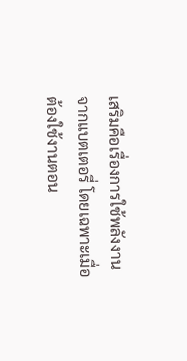เสริมคือเรื่องการใช้พลังงานจากแบตเตอรี่ โดยเฉพาะเมื่อต้องใช้งานตอน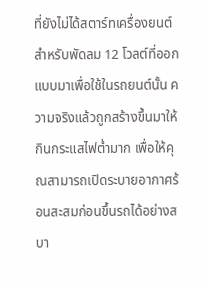ที่ยังไม่ได้สตาร์ทเครื่องยนต์ สำหรับพัดลม 12 โวลต์ที่ออกแบบมาเพื่อใช้ในรถยนต์นั้น ความจริงแล้วถูกสร้างขึ้นมาให้ กินกระแสไฟต่ำมาก เพื่อให้คุณสามารถเปิดระบายอากาศร้อนสะสมก่อนขึ้นรถได้อย่างสบา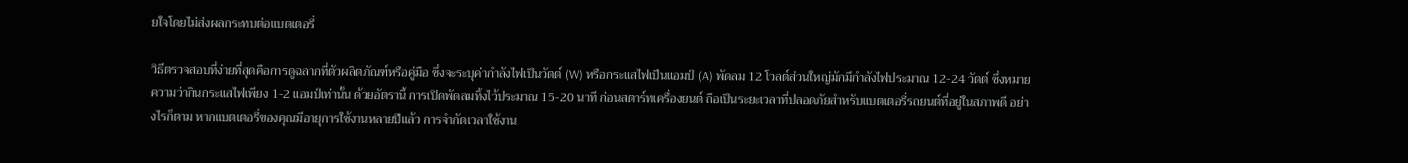ยใจโดยไม่ส่งผลกระทบต่อแบตเตอรี่

วิธีตรวจสอบที่ง่ายที่สุดคือการดูฉลากที่ตัวผลิตภัณฑ์หรือคู่มือ ซึ่งจะระบุค่ากำลังไฟเป็นวัตต์ (W) หรือกระแสไฟเป็นแอมป์ (A) พัดลม 12 โวลต์ส่วนใหญ่มักมีกำลังไฟประมาณ 12-24 วัตต์ ซึ่งหมายความว่ากินกระแสไฟเพียง 1-2 แอมป์เท่านั้น ด้วยอัตรานี้ การเปิดพัดลมทิ้งไว้ประมาณ 15-20 นาที ก่อนสตาร์ทเครื่องยนต์ ถือเป็นระยะเวลาที่ปลอดภัยสำหรับแบตเตอรี่รถยนต์ที่อยู่ในสภาพดี อย่างไรก็ตาม หากแบตเตอรี่ของคุณมีอายุการใช้งานหลายปีแล้ว การจำกัดเวลาใช้งาน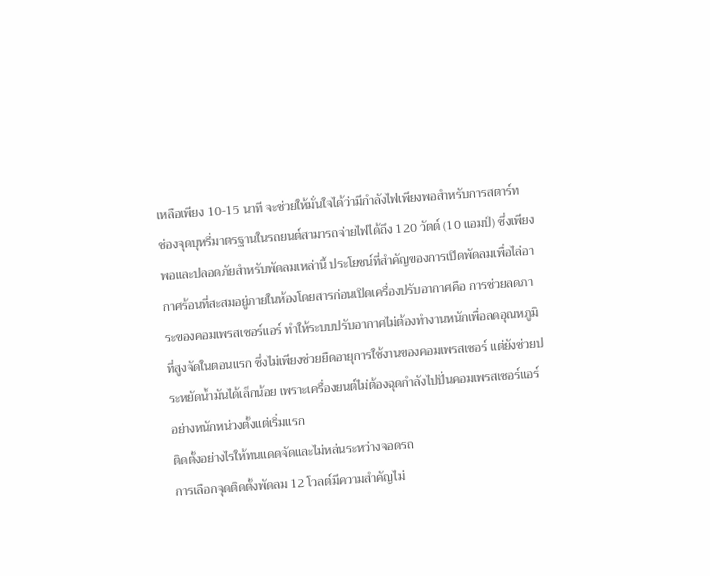เหลือเพียง 10-15 นาที จะช่วยให้มั่นใจได้ว่ามีกำลังไฟเพียงพอสำหรับการสตาร์ท
ช่องจุดบุหรี่มาตรฐานในรถยนต์สามารถจ่ายไฟได้ถึง 120 วัตต์ (10 แอมป์) ซึ่งเพียงพอและปลอดภัยสำหรับพัดลมเหล่านี้ ประโยชน์ที่สำคัญของการเปิดพัดลมเพื่อไล่อากาศร้อนที่สะสมอยู่ภายในห้องโดยสารก่อนเปิดเครื่องปรับอากาศคือ การช่วยลดภาระของคอมเพรสเซอร์แอร์ ทำให้ระบบปรับอากาศไม่ต้องทำงานหนักเพื่อลดอุณหภูมิที่สูงจัดในตอนแรก ซึ่งไม่เพียงช่วยยืดอายุการใช้งานของคอมเพรสเซอร์ แต่ยังช่วยประหยัดน้ำมันได้เล็กน้อย เพราะเครื่องยนต์ไม่ต้องฉุดกำลังไปปั่นคอมเพรสเซอร์แอร์อย่างหนักหน่วงตั้งแต่เริ่มแรก
ติดตั้งอย่างไรให้ทนแดดจัดและไม่หล่นระหว่างจอดรถ
การเลือกจุดติดตั้งพัดลม 12 โวลต์มีความสำคัญไม่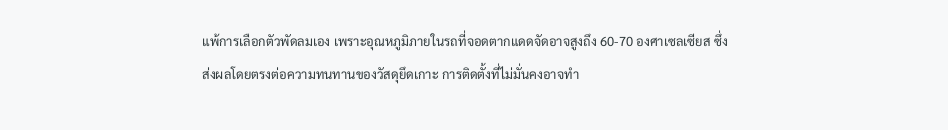แพ้การเลือกตัวพัดลมเอง เพราะอุณหภูมิภายในรถที่จอดตากแดดจัดอาจสูงถึง 60-70 องศาเซลเซียส ซึ่งส่งผลโดยตรงต่อความทนทานของวัสดุยึดเกาะ การติดตั้งที่ไม่มั่นคงอาจทำ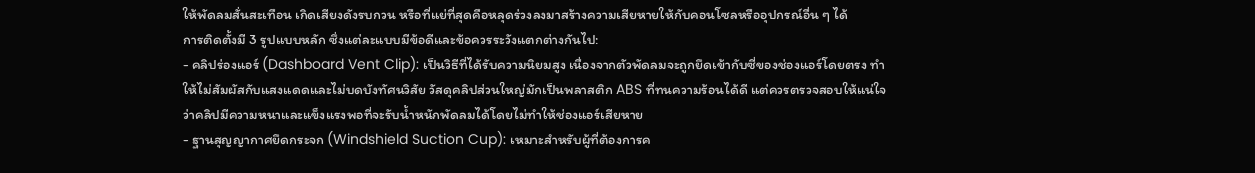ให้พัดลมสั่นสะเทือน เกิดเสียงดังรบกวน หรือที่แย่ที่สุดคือหลุดร่วงลงมาสร้างความเสียหายให้กับคอนโซลหรืออุปกรณ์อื่น ๆ ได้
การติดตั้งมี 3 รูปแบบหลัก ซึ่งแต่ละแบบมีข้อดีและข้อควรระวังแตกต่างกันไป:
- คลิปร่องแอร์ (Dashboard Vent Clip): เป็นวิธีที่ได้รับความนิยมสูง เนื่องจากตัวพัดลมจะถูกยึดเข้ากับซี่ของช่องแอร์โดยตรง ทำให้ไม่สัมผัสกับแสงแดดและไม่บดบังทัศนวิสัย วัสดุคลิปส่วนใหญ่มักเป็นพลาสติก ABS ที่ทนความร้อนได้ดี แต่ควรตรวจสอบให้แน่ใจว่าคลิปมีความหนาและแข็งแรงพอที่จะรับน้ำหนักพัดลมได้โดยไม่ทำให้ช่องแอร์เสียหาย
- ฐานสุญญากาศยึดกระจก (Windshield Suction Cup): เหมาะสำหรับผู้ที่ต้องการค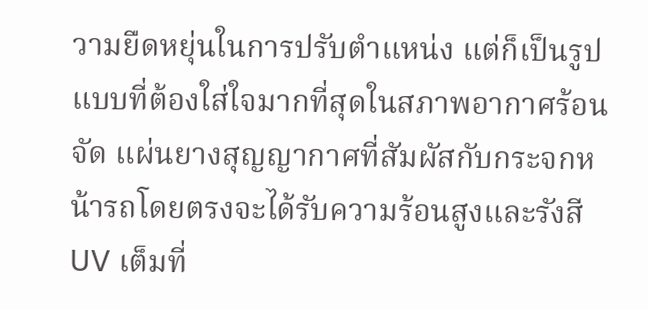วามยืดหยุ่นในการปรับตำแหน่ง แต่ก็เป็นรูปแบบที่ต้องใส่ใจมากที่สุดในสภาพอากาศร้อนจัด แผ่นยางสุญญากาศที่สัมผัสกับกระจกหน้ารถโดยตรงจะได้รับความร้อนสูงและรังสี UV เต็มที่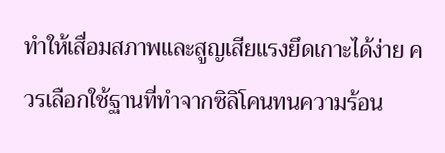ทำให้เสื่อมสภาพและสูญเสียแรงยึดเกาะได้ง่าย ควรเลือกใช้ฐานที่ทำจากซิลิโคนทนความร้อน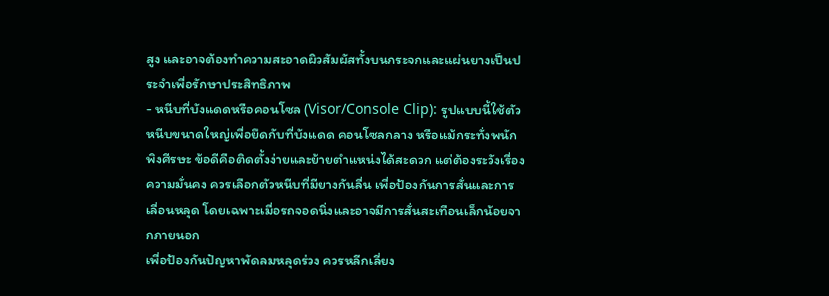สูง และอาจต้องทำความสะอาดผิวสัมผัสทั้งบนกระจกและแผ่นยางเป็นประจำเพื่อรักษาประสิทธิภาพ
- หนีบที่บังแดดหรือคอนโซล (Visor/Console Clip): รูปแบบนี้ใช้ตัวหนีบขนาดใหญ่เพื่อยึดกับที่บังแดด คอนโซลกลาง หรือแม้กระทั่งพนักพิงศีรษะ ข้อดีคือติดตั้งง่ายและย้ายตำแหน่งได้สะดวก แต่ต้องระวังเรื่องความมั่นคง ควรเลือกตัวหนีบที่มียางกันลื่น เพื่อป้องกันการสั่นและการเลื่อนหลุด โดยเฉพาะเมื่อรถจอดนิ่งและอาจมีการสั่นสะเทือนเล็กน้อยจากภายนอก
เพื่อป้องกันปัญหาพัดลมหลุดร่วง ควรหลีกเลี่ยง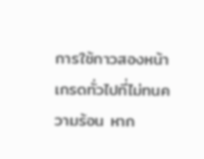การใช้กาวสองหน้าเกรดทั่วไปที่ไม่ทนความร้อน หาก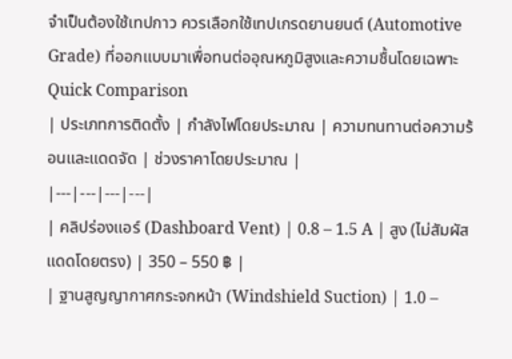จำเป็นต้องใช้เทปกาว ควรเลือกใช้เทปเกรดยานยนต์ (Automotive Grade) ที่ออกแบบมาเพื่อทนต่ออุณหภูมิสูงและความชื้นโดยเฉพาะ
Quick Comparison
| ประเภทการติดตั้ง | กำลังไฟโดยประมาณ | ความทนทานต่อความร้อนและแดดจัด | ช่วงราคาโดยประมาณ |
|---|---|---|---|
| คลิปร่องแอร์ (Dashboard Vent) | 0.8 – 1.5 A | สูง (ไม่สัมผัสแดดโดยตรง) | 350 – 550 ฿ |
| ฐานสูญญากาศกระจกหน้า (Windshield Suction) | 1.0 –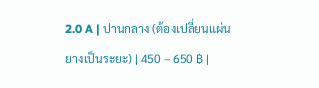2.0 A | ปานกลาง (ต้องเปลี่ยนแผ่นยางเป็นระยะ) | 450 – 650 ฿ |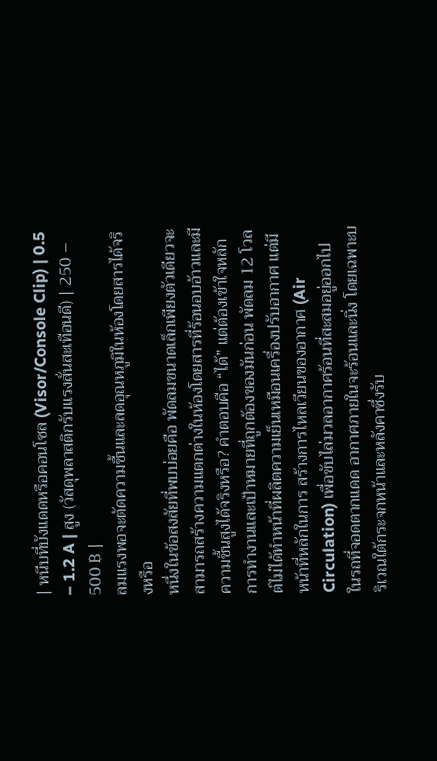| หนีบที่บังแดดหรือคอนโซล (Visor/Console Clip) | 0.5 – 1.2 A | สูง (วัสดุพลาสติกรับแรงสั่นสะเทือนดี) | 250 – 500 ฿ |
ลมแรงพอจะตัดความชื้นและลดอุณหภูมิในห้องโดยสารได้จริงหรือ
หนึ่งในข้อสงสัยที่พบบ่อยคือ พัดลมขนาดเล็กเพียงตัวเดียวจะสามารถสร้างความแตกต่างในห้องโดยสารที่ร้อนอบอ้าวและมีความชื้นสูงได้จริงหรือ? คำตอบคือ “ได้” แต่ต้องเข้าใจหลักการทำงานและเป้าหมายที่ถูกต้องของมันก่อน พัดลม 12 โวลต์ไม่ได้ทำหน้าที่ผลิตความเย็นเหมือนเครื่องปรับอากาศ แต่มีหน้าที่หลักในการ สร้างการไหลเวียนของอากาศ (Air Circulation) เพื่อขับไล่มวลอากาศร้อนที่สะสมอยู่ออกไป
ในรถที่จอดตากแดด อากาศภายในจะร้อนและนิ่ง โดยเฉพาะบริเวณใต้กระจกหน้าและหลังคาซึ่งรับ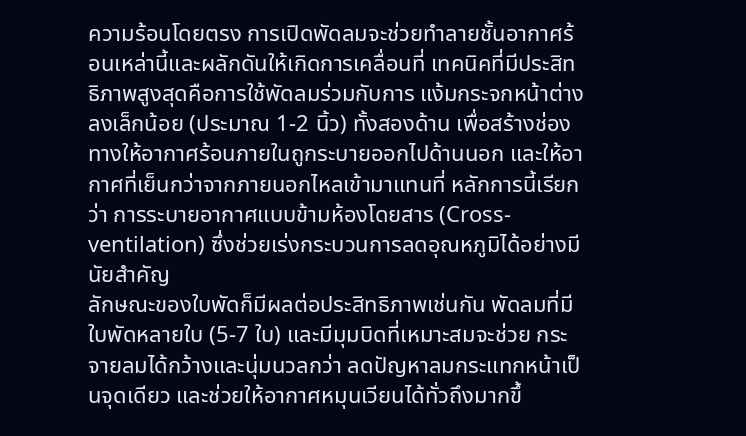ความร้อนโดยตรง การเปิดพัดลมจะช่วยทำลายชั้นอากาศร้อนเหล่านี้และผลักดันให้เกิดการเคลื่อนที่ เทคนิคที่มีประสิทธิภาพสูงสุดคือการใช้พัดลมร่วมกับการ แง้มกระจกหน้าต่างลงเล็กน้อย (ประมาณ 1-2 นิ้ว) ทั้งสองด้าน เพื่อสร้างช่องทางให้อากาศร้อนภายในถูกระบายออกไปด้านนอก และให้อากาศที่เย็นกว่าจากภายนอกไหลเข้ามาแทนที่ หลักการนี้เรียกว่า การระบายอากาศแบบข้ามห้องโดยสาร (Cross-ventilation) ซึ่งช่วยเร่งกระบวนการลดอุณหภูมิได้อย่างมีนัยสำคัญ
ลักษณะของใบพัดก็มีผลต่อประสิทธิภาพเช่นกัน พัดลมที่มีใบพัดหลายใบ (5-7 ใบ) และมีมุมบิดที่เหมาะสมจะช่วย กระจายลมได้กว้างและนุ่มนวลกว่า ลดปัญหาลมกระแทกหน้าเป็นจุดเดียว และช่วยให้อากาศหมุนเวียนได้ทั่วถึงมากขึ้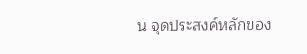น จุดประสงค์หลักของ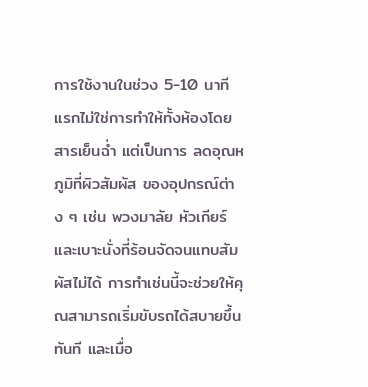การใช้งานในช่วง 5-10 นาทีแรกไม่ใช่การทำให้ทั้งห้องโดยสารเย็นฉ่ำ แต่เป็นการ ลดอุณหภูมิที่ผิวสัมผัส ของอุปกรณ์ต่าง ๆ เช่น พวงมาลัย หัวเกียร์ และเบาะนั่งที่ร้อนจัดจนแทบสัมผัสไม่ได้ การทำเช่นนี้จะช่วยให้คุณสามารถเริ่มขับรถได้สบายขึ้นทันที และเมื่อ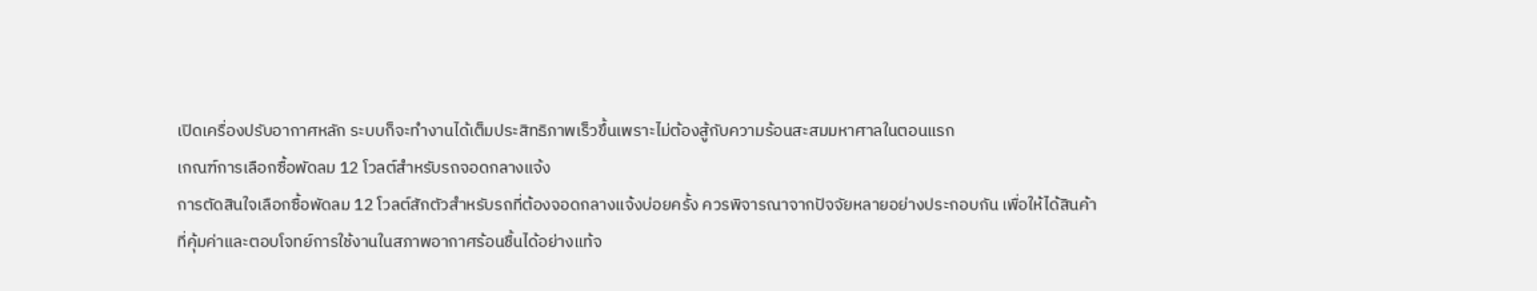เปิดเครื่องปรับอากาศหลัก ระบบก็จะทำงานได้เต็มประสิทธิภาพเร็วขึ้นเพราะไม่ต้องสู้กับความร้อนสะสมมหาศาลในตอนแรก
เกณฑ์การเลือกซื้อพัดลม 12 โวลต์สำหรับรถจอดกลางแจ้ง
การตัดสินใจเลือกซื้อพัดลม 12 โวลต์สักตัวสำหรับรถที่ต้องจอดกลางแจ้งบ่อยครั้ง ควรพิจารณาจากปัจจัยหลายอย่างประกอบกัน เพื่อให้ได้สินค้าที่คุ้มค่าและตอบโจทย์การใช้งานในสภาพอากาศร้อนชื้นได้อย่างแท้จ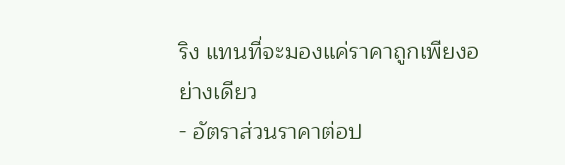ริง แทนที่จะมองแค่ราคาถูกเพียงอย่างเดียว
- อัตราส่วนราคาต่อป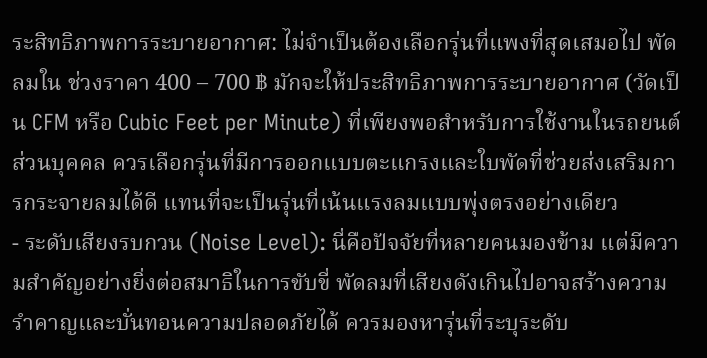ระสิทธิภาพการระบายอากาศ: ไม่จำเป็นต้องเลือกรุ่นที่แพงที่สุดเสมอไป พัดลมใน ช่วงราคา 400 – 700 ฿ มักจะให้ประสิทธิภาพการระบายอากาศ (วัดเป็น CFM หรือ Cubic Feet per Minute) ที่เพียงพอสำหรับการใช้งานในรถยนต์ส่วนบุคคล ควรเลือกรุ่นที่มีการออกแบบตะแกรงและใบพัดที่ช่วยส่งเสริมการกระจายลมได้ดี แทนที่จะเป็นรุ่นที่เน้นแรงลมแบบพุ่งตรงอย่างเดียว
- ระดับเสียงรบกวน (Noise Level): นี่คือปัจจัยที่หลายคนมองข้าม แต่มีความสำคัญอย่างยิ่งต่อสมาธิในการขับขี่ พัดลมที่เสียงดังเกินไปอาจสร้างความรำคาญและบั่นทอนความปลอดภัยได้ ควรมองหารุ่นที่ระบุระดับ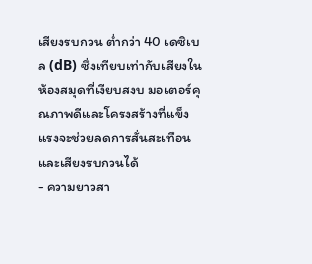เสียงรบกวน ต่ำกว่า 40 เดซิเบล (dB) ซึ่งเทียบเท่ากับเสียงในห้องสมุดที่เงียบสงบ มอเตอร์คุณภาพดีและโครงสร้างที่แข็งแรงจะช่วยลดการสั่นสะเทือนและเสียงรบกวนได้
- ความยาวสา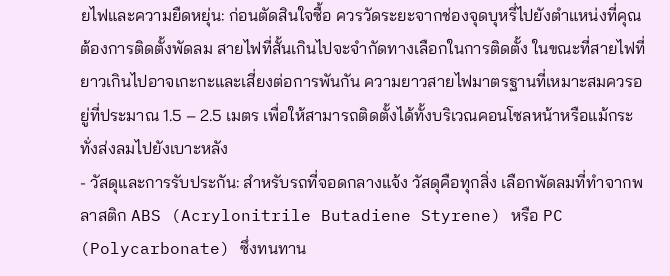ยไฟและความยืดหยุ่น: ก่อนตัดสินใจซื้อ ควรวัดระยะจากช่องจุดบุหรี่ไปยังตำแหน่งที่คุณต้องการติดตั้งพัดลม สายไฟที่สั้นเกินไปจะจำกัดทางเลือกในการติดตั้ง ในขณะที่สายไฟที่ยาวเกินไปอาจเกะกะและเสี่ยงต่อการพันกัน ความยาวสายไฟมาตรฐานที่เหมาะสมควรอยู่ที่ประมาณ 1.5 – 2.5 เมตร เพื่อให้สามารถติดตั้งได้ทั้งบริเวณคอนโซลหน้าหรือแม้กระทั่งส่งลมไปยังเบาะหลัง
- วัสดุและการรับประกัน: สำหรับรถที่จอดกลางแจ้ง วัสดุคือทุกสิ่ง เลือกพัดลมที่ทำจากพลาสติก ABS (Acrylonitrile Butadiene Styrene) หรือ PC (Polycarbonate) ซึ่งทนทาน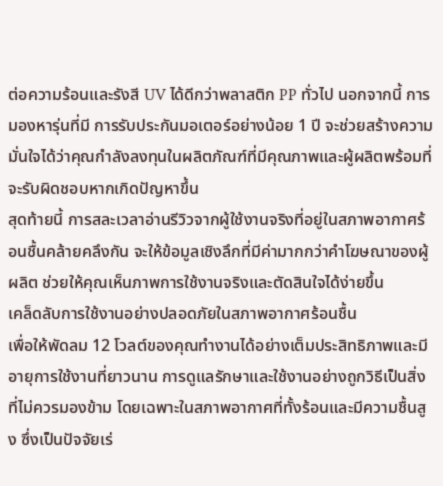ต่อความร้อนและรังสี UV ได้ดีกว่าพลาสติก PP ทั่วไป นอกจากนี้ การมองหารุ่นที่มี การรับประกันมอเตอร์อย่างน้อย 1 ปี จะช่วยสร้างความมั่นใจได้ว่าคุณกำลังลงทุนในผลิตภัณฑ์ที่มีคุณภาพและผู้ผลิตพร้อมที่จะรับผิดชอบหากเกิดปัญหาขึ้น
สุดท้ายนี้ การสละเวลาอ่านรีวิวจากผู้ใช้งานจริงที่อยู่ในสภาพอากาศร้อนชื้นคล้ายคลึงกัน จะให้ข้อมูลเชิงลึกที่มีค่ามากกว่าคำโฆษณาของผู้ผลิต ช่วยให้คุณเห็นภาพการใช้งานจริงและตัดสินใจได้ง่ายขึ้น
เคล็ดลับการใช้งานอย่างปลอดภัยในสภาพอากาศร้อนชื้น
เพื่อให้พัดลม 12 โวลต์ของคุณทำงานได้อย่างเต็มประสิทธิภาพและมีอายุการใช้งานที่ยาวนาน การดูแลรักษาและใช้งานอย่างถูกวิธีเป็นสิ่งที่ไม่ควรมองข้าม โดยเฉพาะในสภาพอากาศที่ทั้งร้อนและมีความชื้นสูง ซึ่งเป็นปัจจัยเร่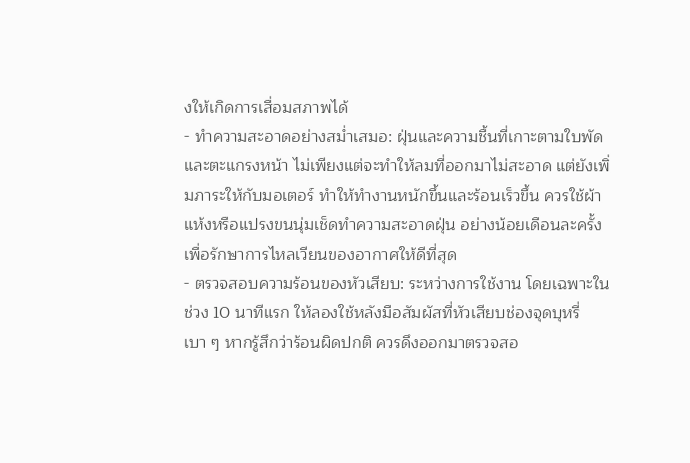งให้เกิดการเสื่อมสภาพได้
- ทำความสะอาดอย่างสม่ำเสมอ: ฝุ่นและความชื้นที่เกาะตามใบพัดและตะแกรงหน้า ไม่เพียงแต่จะทำให้ลมที่ออกมาไม่สะอาด แต่ยังเพิ่มภาระให้กับมอเตอร์ ทำให้ทำงานหนักขึ้นและร้อนเร็วขึ้น ควรใช้ผ้าแห้งหรือแปรงขนนุ่มเช็ดทำความสะอาดฝุ่น อย่างน้อยเดือนละครั้ง เพื่อรักษาการไหลเวียนของอากาศให้ดีที่สุด
- ตรวจสอบความร้อนของหัวเสียบ: ระหว่างการใช้งาน โดยเฉพาะในช่วง 10 นาทีแรก ให้ลองใช้หลังมือสัมผัสที่หัวเสียบช่องจุดบุหรี่เบา ๆ หากรู้สึกว่าร้อนผิดปกติ ควรดึงออกมาตรวจสอ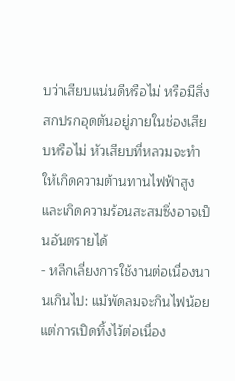บว่าเสียบแน่นดีหรือไม่ หรือมีสิ่งสกปรกอุดตันอยู่ภายในช่องเสียบหรือไม่ หัวเสียบที่หลวมจะทำให้เกิดความต้านทานไฟฟ้าสูง และเกิดความร้อนสะสมซึ่งอาจเป็นอันตรายได้
- หลีกเลี่ยงการใช้งานต่อเนื่องนานเกินไป: แม้พัดลมจะกินไฟน้อย แต่การเปิดทิ้งไว้ต่อเนื่อง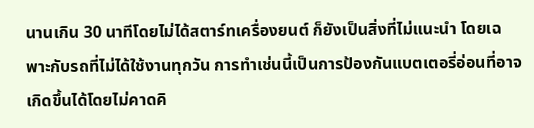นานเกิน 30 นาทีโดยไม่ได้สตาร์ทเครื่องยนต์ ก็ยังเป็นสิ่งที่ไม่แนะนำ โดยเฉพาะกับรถที่ไม่ได้ใช้งานทุกวัน การทำเช่นนี้เป็นการป้องกันแบตเตอรี่อ่อนที่อาจเกิดขึ้นได้โดยไม่คาดคิ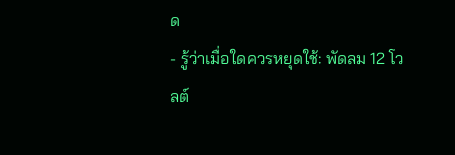ด
- รู้ว่าเมื่อใดควรหยุดใช้: พัดลม 12 โวลต์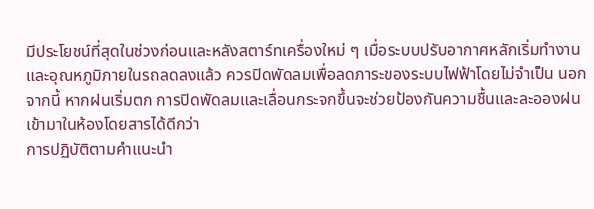มีประโยชน์ที่สุดในช่วงก่อนและหลังสตาร์ทเครื่องใหม่ ๆ เมื่อระบบปรับอากาศหลักเริ่มทำงานและอุณหภูมิภายในรถลดลงแล้ว ควรปิดพัดลมเพื่อลดภาระของระบบไฟฟ้าโดยไม่จำเป็น นอกจากนี้ หากฝนเริ่มตก การปิดพัดลมและเลื่อนกระจกขึ้นจะช่วยป้องกันความชื้นและละอองฝนเข้ามาในห้องโดยสารได้ดีกว่า
การปฏิบัติตามคำแนะนำ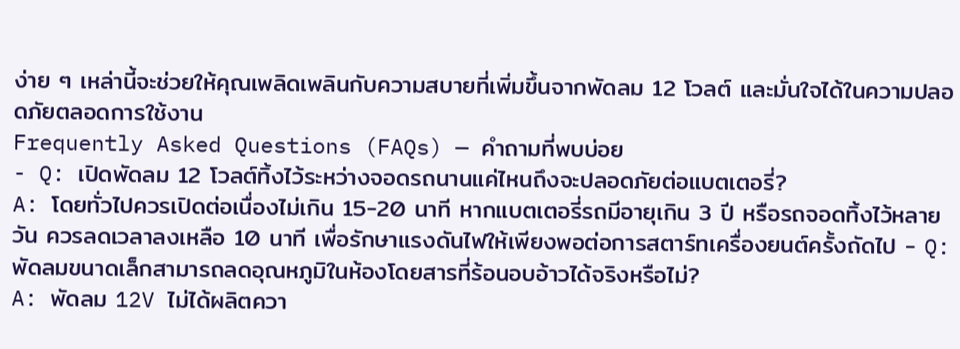ง่าย ๆ เหล่านี้จะช่วยให้คุณเพลิดเพลินกับความสบายที่เพิ่มขึ้นจากพัดลม 12 โวลต์ และมั่นใจได้ในความปลอดภัยตลอดการใช้งาน
Frequently Asked Questions (FAQs) — คำถามที่พบบ่อย
- Q: เปิดพัดลม 12 โวลต์ทิ้งไว้ระหว่างจอดรถนานแค่ไหนถึงจะปลอดภัยต่อแบตเตอรี่?
A: โดยทั่วไปควรเปิดต่อเนื่องไม่เกิน 15-20 นาที หากแบตเตอรี่รถมีอายุเกิน 3 ปี หรือรถจอดทิ้งไว้หลายวัน ควรลดเวลาลงเหลือ 10 นาที เพื่อรักษาแรงดันไฟให้เพียงพอต่อการสตาร์ทเครื่องยนต์ครั้งถัดไป - Q: พัดลมขนาดเล็กสามารถลดอุณหภูมิในห้องโดยสารที่ร้อนอบอ้าวได้จริงหรือไม่?
A: พัดลม 12V ไม่ได้ผลิตควา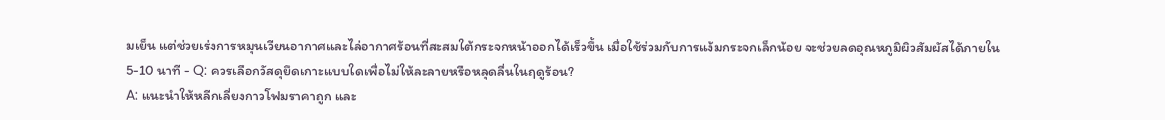มเย็น แต่ช่วยเร่งการหมุนเวียนอากาศและไล่อากาศร้อนที่สะสมใต้กระจกหน้าออกได้เร็วขึ้น เมื่อใช้ร่วมกับการแง้มกระจกเล็กน้อย จะช่วยลดอุณหภูมิผิวสัมผัสได้ภายใน 5-10 นาที - Q: ควรเลือกวัสดุยึดเกาะแบบใดเพื่อไม่ให้ละลายหรือหลุดลื่นในฤดูร้อน?
A: แนะนำให้หลีกเลี่ยงกาวโฟมราคาถูก และ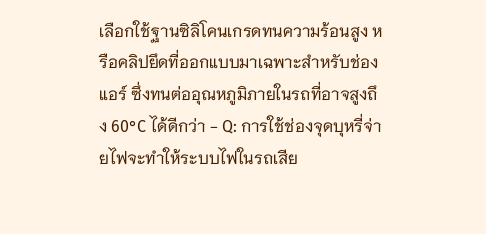เลือกใช้ฐานซิลิโคนเกรดทนความร้อนสูง หรือคลิปยึดที่ออกแบบมาเฉพาะสำหรับช่องแอร์ ซึ่งทนต่ออุณหภูมิภายในรถที่อาจสูงถึง 60°C ได้ดีกว่า - Q: การใช้ช่องจุดบุหรี่จ่ายไฟจะทำให้ระบบไฟในรถเสีย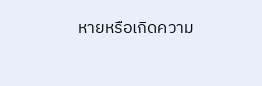หายหรือเกิดความ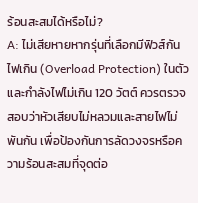ร้อนสะสมได้หรือไม่?
A: ไม่เสียหายหากรุ่นที่เลือกมีฟิวส์กันไฟเกิน (Overload Protection) ในตัว และกำลังไฟไม่เกิน 120 วัตต์ ควรตรวจสอบว่าหัวเสียบไม่หลวมและสายไฟไม่พันกัน เพื่อป้องกันการลัดวงจรหรือความร้อนสะสมที่จุดต่อ